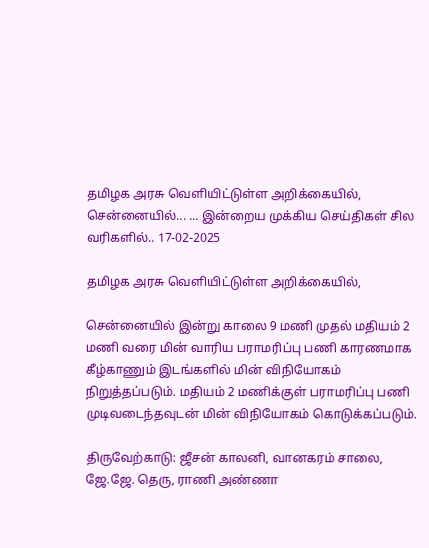தமிழக அரசு வெளியிட்டுள்ள அறிக்கையில், சென்னையில்... ... இன்றைய முக்கிய செய்திகள் சில வரிகளில்.. 17-02-2025

தமிழக அரசு வெளியிட்டுள்ள அறிக்கையில்,

சென்னையில் இன்று காலை 9 மணி முதல் மதியம் 2 மணி வரை மின் வாரிய பராமரிப்பு பணி காரணமாக கீழ்காணும் இடங்களில் மின் விநியோகம் நிறுத்தப்படும். மதியம் 2 மணிக்குள் பராமரிப்பு பணி முடிவடைந்தவுடன் மின் விநியோகம் கொடுக்கப்படும்.

திருவேற்காடு: ஜீசன் காலனி, வானகரம் சாலை, ஜே.ஜே. தெரு, ராணி அண்ணா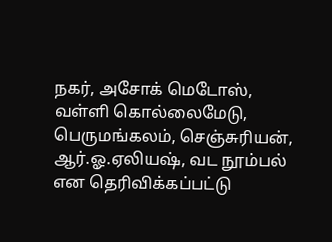நகர், அசோக் மெடோஸ், வள்ளி கொல்லைமேடு, பெருமங்கலம், செஞ்சுரியன், ஆர்.ஓ.ஏலியஷ், வட நூம்பல் என தெரிவிக்கப்பட்டு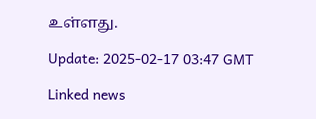உள்ளது.

Update: 2025-02-17 03:47 GMT

Linked news